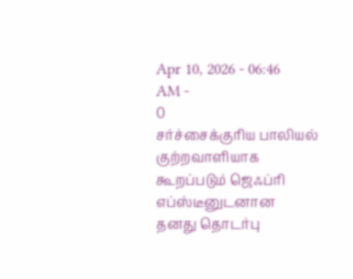Apr 10, 2026 - 06:46 AM -
0
சர்ச்சைக்குரிய பாலியல் குற்றவாளியாக கூறப்படும் ஜெஃப்ரி எப்ஸ்டீனுடனான தனது தொடர்பு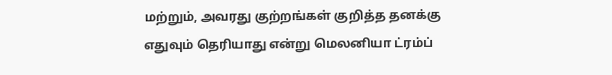மற்றும், அவரது குற்றங்கள் குறித்த தனக்கு எதுவும் தெரியாது என்று மெலனியா ட்ரம்ப்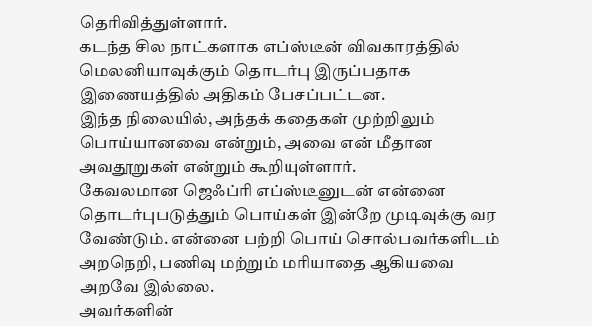தெரிவித்துள்ளார்.
கடந்த சில நாட்களாக எப்ஸ்டீன் விவகாரத்தில் மெலனியாவுக்கும் தொடர்பு இருப்பதாக இணையத்தில் அதிகம் பேசப்பட்டன.
இந்த நிலையில், அந்தக் கதைகள் முற்றிலும் பொய்யானவை என்றும், அவை என் மீதான அவதூறுகள் என்றும் கூறியுள்ளார்.
கேவலமான ஜெஃப்ரி எப்ஸ்டீனுடன் என்னை தொடர்புபடுத்தும் பொய்கள் இன்றே முடிவுக்கு வர வேண்டும். என்னை பற்றி பொய் சொல்பவர்களிடம் அறநெறி, பணிவு மற்றும் மரியாதை ஆகியவை அறவே இல்லை.
அவர்களின்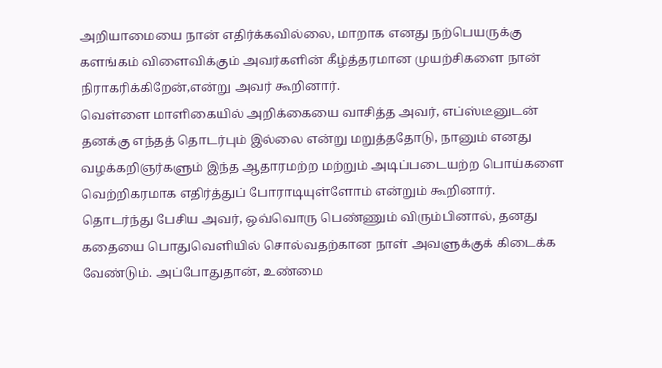அறியாமையை நான் எதிர்க்கவில்லை, மாறாக எனது நற்பெயருக்கு களங்கம் விளைவிக்கும் அவர்களின் கீழ்த்தரமான முயற்சிகளை நான் நிராகரிக்கிறேன்,என்று அவர் கூறினார்.
வெள்ளை மாளிகையில் அறிக்கையை வாசித்த அவர், எப்ஸ்டீனுடன் தனக்கு எந்தத் தொடர்பும் இல்லை என்று மறுத்ததோடு, நானும் எனது வழக்கறிஞர்களும் இந்த ஆதாரமற்ற மற்றும் அடிப்படையற்ற பொய்களை வெற்றிகரமாக எதிர்த்துப் போராடியுள்ளோம் என்றும் கூறினார்.
தொடர்ந்து பேசிய அவர், ஒவ்வொரு பெண்ணும் விரும்பினால், தனது கதையை பொதுவெளியில் சொல்வதற்கான நாள் அவளுக்குக் கிடைக்க வேண்டும். அப்போதுதான், உண்மை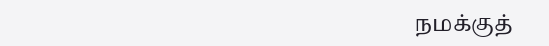நமக்குத்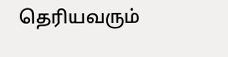தெரியவரும்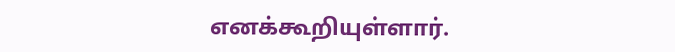எனக்கூறியுள்ளார்.